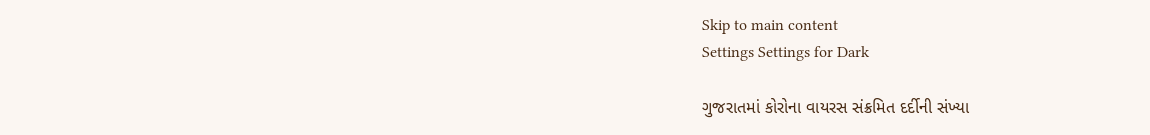Skip to main content
Settings Settings for Dark

ગુજરાતમાં કોરોના વાયરસ સંક્રમિત દર્દીની સંખ્યા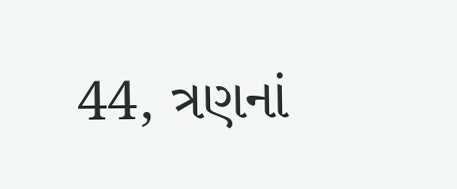44, ત્રણનાં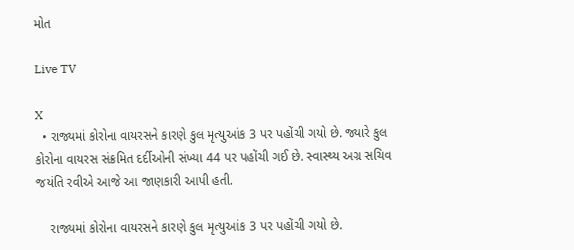મોત

Live TV

X
  • રાજ્યમાં કોરોના વાયરસને કારણે કુલ મૃત્યુઆંક 3 પર પહોંચી ગયો છે. જ્યારે કુલ કોરોના વાયરસ સંક્રમિત દર્દીઓની સંખ્યા 44 પર પહોંચી ગઈ છે. સ્વાસ્થ્ય અગ્ર સચિવ જયંતિ રવીએ આજે આ જાણકારી આપી હતી.

    રાજ્યમાં કોરોના વાયરસને કારણે કુલ મૃત્યુઆંક 3 પર પહોંચી ગયો છે.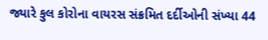જ્યારે કુલ કોરોના વાયરસ સંક્રમિત દર્દીઓની સંખ્યા 44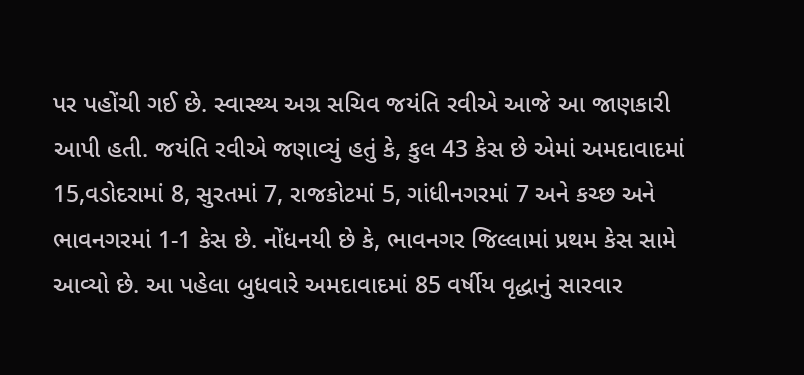પર પહોંચી ગઈ છે. સ્વાસ્થ્ય અગ્ર સચિવ જયંતિ રવીએ આજે આ જાણકારી આપી હતી. જયંતિ રવીએ જણાવ્યું હતું કે, કુલ 43 કેસ છે એમાં અમદાવાદમાં 15,વડોદરામાં 8, સુરતમાં 7, રાજકોટમાં 5, ગાંધીનગરમાં 7 અને કચ્છ અને ભાવનગરમાં 1-1 કેસ છે. નોંધનયી છે કે, ભાવનગર જિલ્લામાં પ્રથમ કેસ સામે આવ્યો છે. આ પહેલા બુધવારે અમદાવાદમાં 85 વર્ષીય વૃદ્ધાનું સારવાર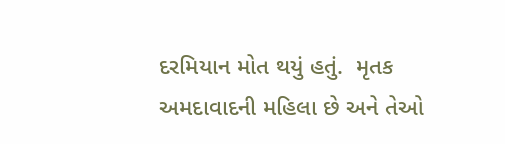દરમિયાન મોત થયું હતું.  મૃતક અમદાવાદની મહિલા છે અને તેઓ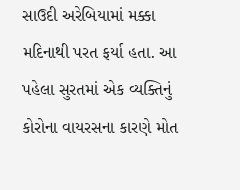સાઉદી અરેબિયામાં મક્કા મદિનાથી પરત ફર્યા હતા. આ પહેલા સુરતમાં એક વ્યક્તિનું કોરોના વાયરસના કારણે મોત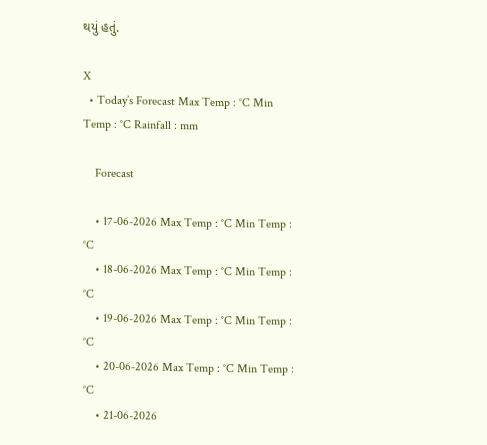થયું હતું.

X
  • Today’s Forecast Max Temp : °C Min Temp : °C Rainfall : mm

    Forecast

    • 17-06-2026 Max Temp : °C Min Temp : °C
    • 18-06-2026 Max Temp : °C Min Temp : °C
    • 19-06-2026 Max Temp : °C Min Temp : °C
    • 20-06-2026 Max Temp : °C Min Temp : °C
    • 21-06-2026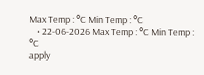Max Temp : °C Min Temp : °C
    • 22-06-2026 Max Temp : °C Min Temp : °C
apply